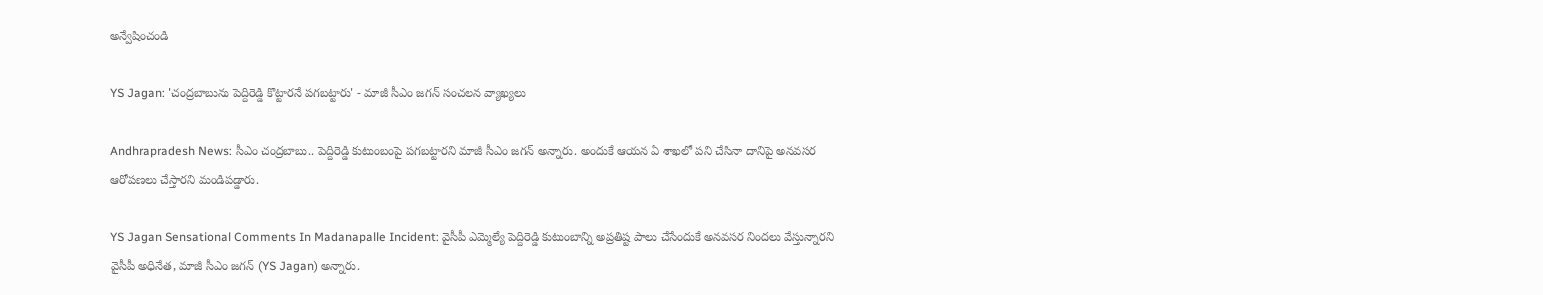అన్వేషించండి

YS Jagan: 'చంద్రబాబును పెద్దిరెడ్డి కొట్టారనే పగబట్టారు' - మాజీ సీఎం జగన్ సంచలన వ్యాఖ్యలు

Andhrapradesh News: సీఎం చంద్రబాబు.. పెద్దిరెడ్డి కుటుంబంపై పగబట్టారని మాజీ సీఎం జగన్ అన్నారు. అందుకే ఆయన ఏ శాఖలో పని చేసినా దానిపై అనవసర ఆరోపణలు చేస్తారని మండిపడ్డారు.

YS Jagan Sensational Comments In Madanapalle Incident: వైసీపీ ఎమ్మెల్యే పెద్దిరెడ్డి కుటుంబాన్ని అప్రతిష్ట పాలు చేసేందుకే అనవసర నిందలు వేస్తున్నారని వైసీపీ అధినేత, మాజీ సీఎం జగన్ (YS Jagan) అన్నారు.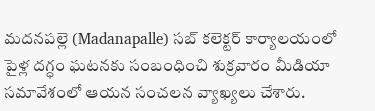మదనపల్లె (Madanapalle) సబ్ కలెక్టర్ కార్యాలయంలో పైళ్ల దగ్ధం ఘటనకు సంబంధించి శుక్రవారం మీడియా సమావేశంలో ఆయన సంచలన వ్యాఖ్యలు చేశారు.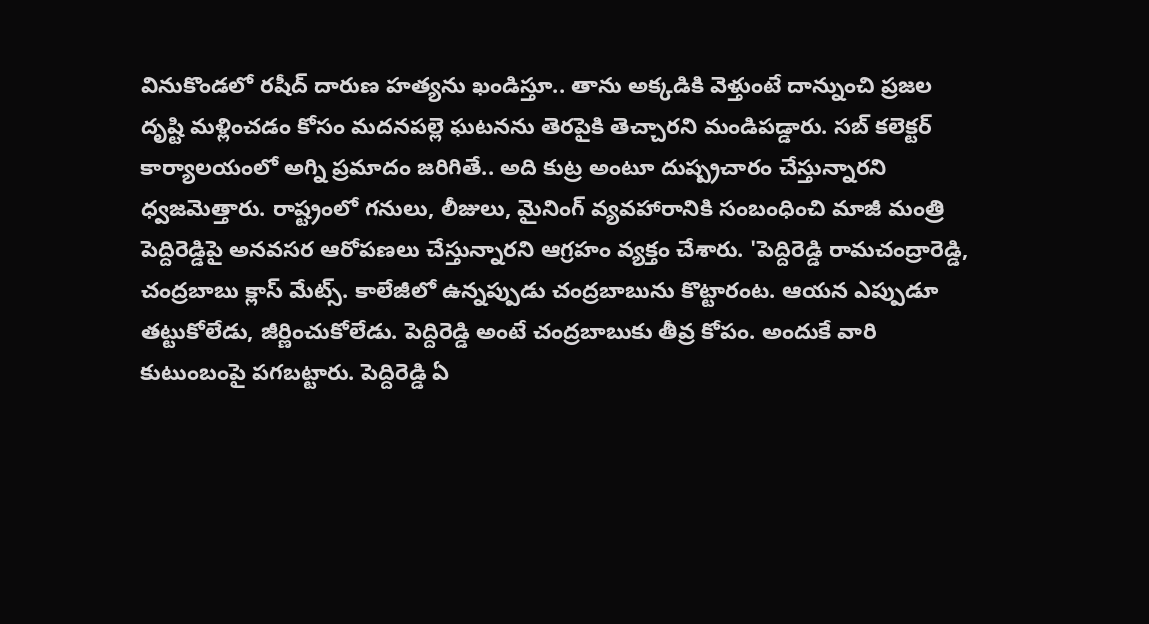వినుకొండలో రషీద్‌ దారుణ హత్యను ఖండిస్తూ.. తాను అక్కడికి వెళ్తుంటే దాన్నుంచి ప్రజల దృష్టి మళ్లించడం కోసం మదనపల్లె ఘటనను తెరపైకి తెచ్చారని మండిపడ్డారు. సబ్ కలెక్టర్ కార్యాలయంలో అగ్ని ప్రమాదం జరిగితే.. అది కుట్ర అంటూ దుష్ప్రచారం చేస్తున్నారని ధ్వజమెత్తారు. రాష్ట్రంలో గనులు, లీజులు, మైనింగ్ వ్యవహారానికి సంబంధించి మాజీ మంత్రి పెద్దిరెడ్డిపై అనవసర ఆరోపణలు చేస్తున్నారని ఆగ్రహం వ్యక్తం చేశారు. 'పెద్దిరెడ్డి రామచంద్రారెడ్డి, చంద్రబాబు క్లాస్ మేట్స్. కాలేజీలో ఉన్నప్పుడు చంద్రబాబును కొట్టారంట. ఆయన ఎప్పుడూ తట్టుకోలేడు, జీర్ణించుకోలేడు. పెద్దిరెడ్డి అంటే చంద్రబాబుకు తీవ్ర కోపం. అందుకే వారి కుటుంబంపై పగబట్టారు. పెద్దిరెడ్డి ఏ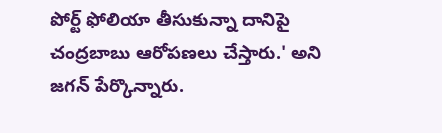పోర్ట్ ఫోలియా తీసుకున్నా దానిపై చంద్రబాబు ఆరోపణలు చేస్తారు.' అని జగన్ పేర్కొన్నారు.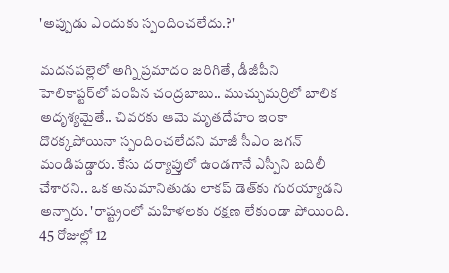'అప్పుడు ఎందుకు స్పందించలేదు.?'

మదనపల్లెలో అగ్ని ప్రమాదం జరిగితే, డీజీపీని హెలికాప్టర్‌లో పంపిన చంద్రబాబు.. ముచ్చుమర్రిలో బాలిక అదృశ్యమైతే.. చివరకు ఆమె మృతదేహం ఇంకా దొరక్కపోయినా స్పందించలేదని మాజీ సీఎం జగన్ మండిపడ్డారు. కేసు దర్యాప్తులో ఉండగానే ఎస్పీని బదిలీ చేశారని.. ఒక అనుమానితుడు లాకప్ డెత్‌కు గురయ్యాడని అన్నారు. 'రాష్ట్రంలో మహిళలకు రక్షణ లేకుండా పోయింది. 45 రోజుల్లో 12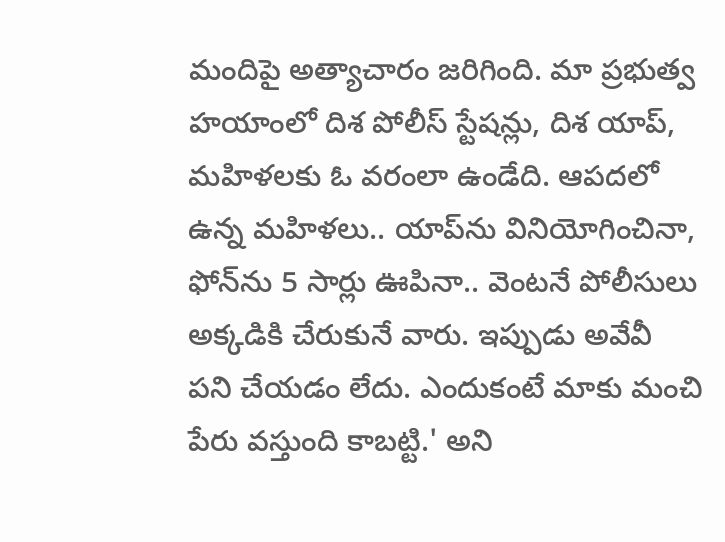మందిపై అత్యాచారం జరిగింది. మా ప్రభుత్వ హయాంలో దిశ పోలీస్‌ స్టేషన్లు, దిశ యాప్‌, మహిళలకు ఓ వరంలా ఉండేది. ఆపదలో ఉన్న మహిళలు.. యాప్‌ను వినియోగించినా, ఫోన్‌ను 5 సార్లు ఊపినా.. వెంటనే పోలీసులు అక్కడికి చేరుకునే వారు. ఇప్పుడు అవేవీ పని చేయడం లేదు. ఎందుకంటే మాకు మంచి పేరు వస్తుంది కాబట్టి.' అని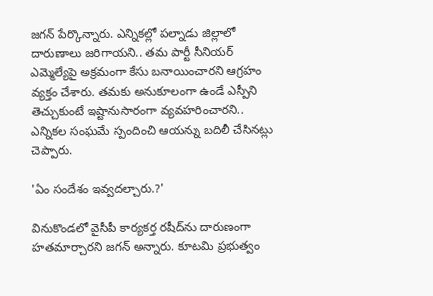జగన్ పేర్కొన్నారు. ఎన్నికల్లో పల్నాడు జిల్లాలో దారుణాలు జరిగాయని.. తమ పార్టీ సీనియర్ ఎమ్మెల్యేపై అక్రమంగా కేసు బనాయించారని ఆగ్రహం వ్యక్తం చేశారు. తమకు అనుకూలంగా ఉండే ఎస్పీని తెచ్చుకుంటే ఇష్టానుసారంగా వ్యవహరించారని.. ఎన్నికల సంఘమే స్పందించి ఆయన్ను బదిలీ చేసినట్లు చెప్పారు.

'ఏం సందేశం ఇవ్వదల్చారు.?'

వినుకొండలో వైసీపీ కార్యకర్త రషీద్‌ను దారుణంగా హతమార్చారని జగన్ అన్నారు. కూటమి ప్రభుత్వం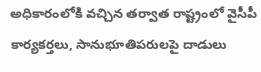అధికారంలోకి వచ్చిన తర్వాత రాష్ట్రంలో వైసీపీ కార్యకర్తలు, సానుభూతిపరులపై దాడులు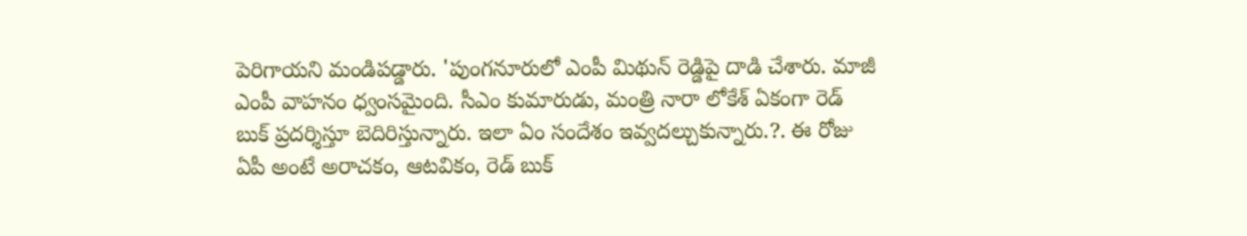పెరిగాయని మండిపడ్డారు. 'పుంగనూరులో ఎంపీ మిథున్ రెడ్డిపై దాడి చేశారు. మాజీ ఎంపీ వాహనం ధ్వంసమైంది. సీఎం కుమారుడు, మంత్రి నారా లోకేశ్ ఏకంగా రెడ్ బుక్ ప్రదర్శిస్తూ బెదిరిస్తున్నారు. ఇలా ఏం సందేశం ఇవ్వదల్చుకున్నారు.?. ఈ రోజు ఏపీ అంటే అరాచకం, ఆటవికం, రెడ్ బుక్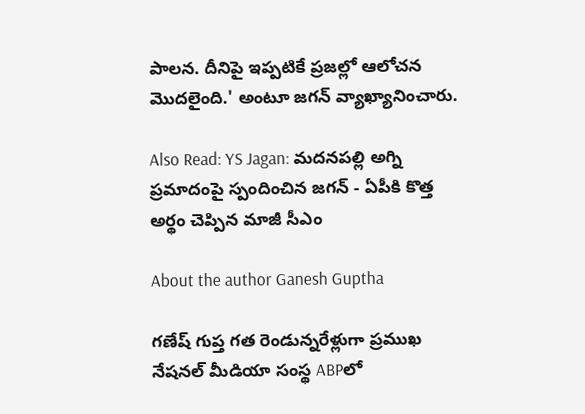పాలన. దీనిపై ఇప్పటికే ప్రజల్లో ఆలోచన మొదలైంది.' అంటూ జగన్ వ్యాఖ్యానించారు.

Also Read: YS Jagan: మదనపల్లి అగ్ని ప్రమాదంపై స్పందించిన జగన్ - ఏపీకి కొత్త అర్థం చెప్పిన మాజీ సీఎం

About the author Ganesh Guptha

గణేష్ గుప్త గత రెండున్నరేళ్లుగా ప్రముఖ నేషనల్ మీడియా సంస్థ ABPలో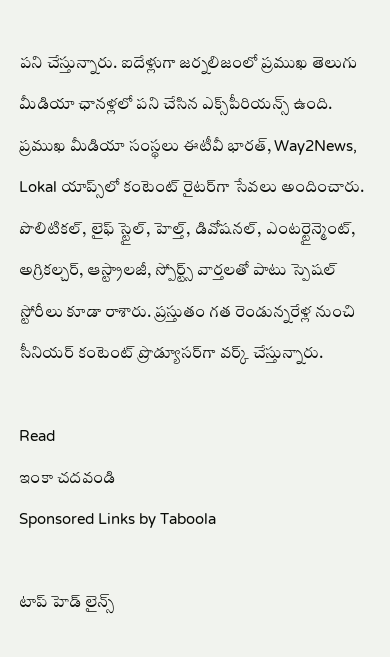పని చేస్తున్నారు. ఐదేళ్లుగా జర్నలిజంలో ప్రముఖ తెలుగు మీడియా ఛానళ్లలో పని చేసిన ఎక్స్‌పీరియన్స్ ఉంది. ప్రముఖ మీడియా సంస్థలు ఈటీవీ భారత్, Way2News, Lokal యాప్స్‌లో కంటెంట్ రైటర్‌గా సేవలు అందించారు. పొలిటికల్, లైఫ్ స్టైల్, హెల్త్, డివోషనల్, ఎంటర్టైన్మెంట్, అగ్రికల్చర్, ఆస్ట్రాలజీ, స్పోర్ట్స్ వార్తలతో పాటు స్పెషల్ స్టోరీలు కూడా రాశారు. ప్రస్తుతం గత రెండున్నరేళ్ల నుంచి సీనియర్ కంటెంట్ ప్రొడ్యూసర్‌గా వర్క్ చేస్తున్నారు.

Read
ఇంకా చదవండి
Sponsored Links by Taboola

టాప్ హెడ్ లైన్స్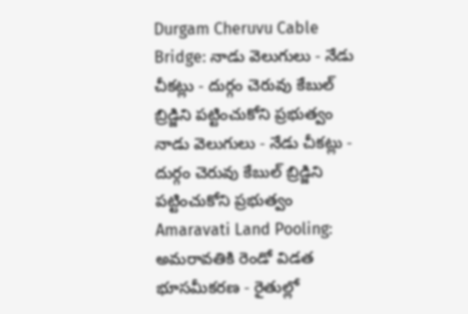Durgam Cheruvu Cable Bridge: నాడు వెలుగులు - నేడు చీకట్లు - దుర్గం చెరువు కేబుల్ బ్రిడ్జిని పట్టించుకోని ప్రభుత్వం
నాడు వెలుగులు - నేడు చీకట్లు - దుర్గం చెరువు కేబుల్ బ్రిడ్జిని పట్టించుకోని ప్రభుత్వం
Amaravati Land Pooling: అమరావతికి రెండో విడత భూసమీకరణ - రైతుల్లో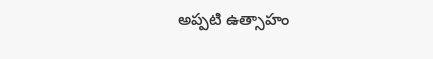అప్పటి ఉత్సాహం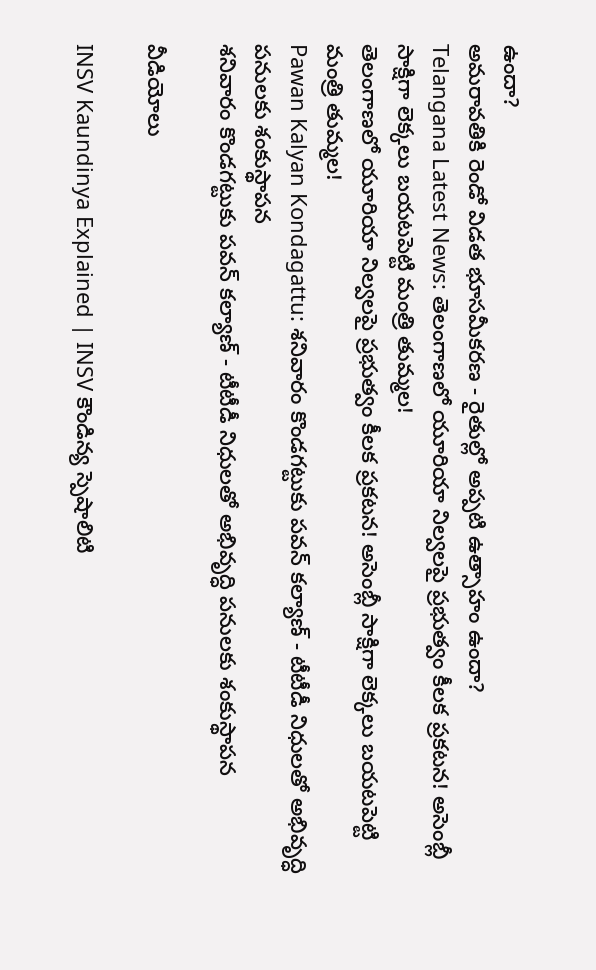ఉందా?
అమరావతికి రెండో విడత భూసమీకరణ - రైతుల్లో అప్పటి ఉత్సాహం ఉందా?
Telangana Latest News: తెలంగాణలో యూరియా నిల్వలపై ప్రభుత్వం కీలక ప్రకటన! అసెంబ్లీ సాక్షిగా లెక్కలు బయటపెట్టి మంత్రి తుమ్మల!
తెలంగాణలో యూరియా నిల్వలపై ప్రభుత్వం కీలక ప్రకటన! అసెంబ్లీ సాక్షిగా లెక్కలు బయటపెట్టి మంత్రి తుమ్మల!
Pawan Kalyan Kondagattu: శనివారం కొండగట్టుకు పవన్ కల్యాణ్ - టీటీడీ నిధులతో అభివృద్ధి పనులకు శంకుస్థాపన
శనివారం కొండగట్టుకు పవన్ కల్యాణ్ - టీటీడీ నిధులతో అభివృద్ధి పనులకు శంకుస్థాపన

వీడియోలు

INSV Kaundinya Explained | INSV కౌండిన్య స్పెషాలిటి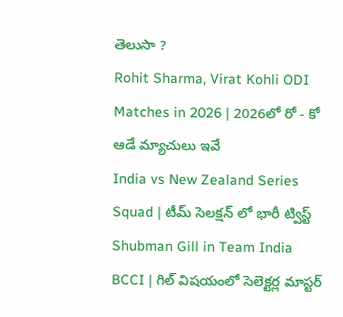తెలుసా ?
Rohit Sharma, Virat Kohli ODI Matches in 2026 | 2026లో రో - కో ఆడే మ్యాచులు ఇవే
India vs New Zealand Series Squad | టీమ్ సెలక్షన్ లో భారీ ట్విస్ట్
Shubman Gill in Team India BCCI | గిల్ విషయంలో సెలెక్టర్ల మాస్టర్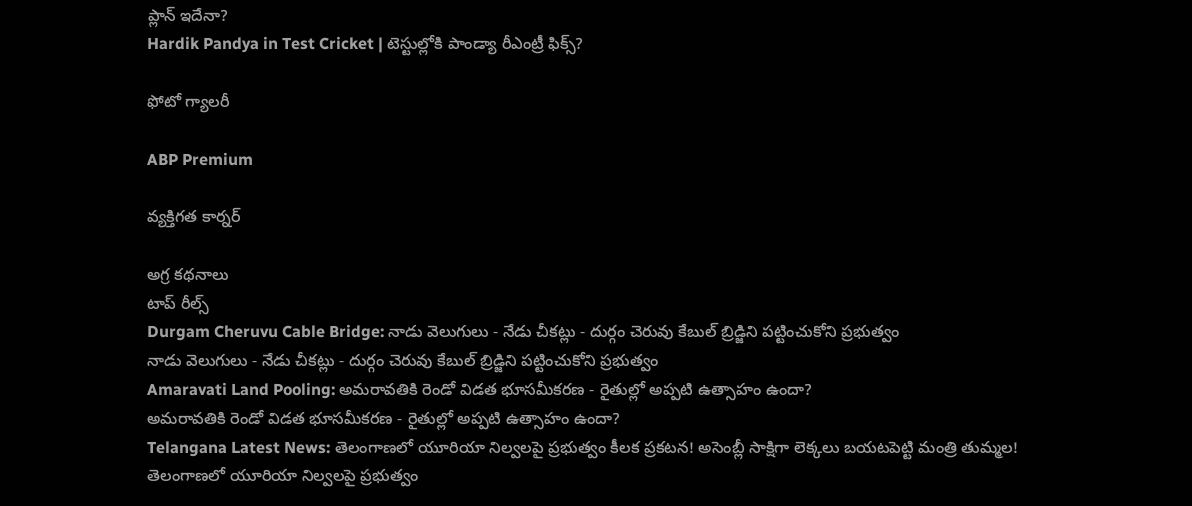ప్లాన్ ఇదేనా?
Hardik Pandya in Test Cricket | టెస్టుల్లోకి పాండ్యా రీఎంట్రీ ఫిక్స్?

ఫోటో గ్యాలరీ

ABP Premium

వ్యక్తిగత కార్నర్

అగ్ర కథనాలు
టాప్ రీల్స్
Durgam Cheruvu Cable Bridge: నాడు వెలుగులు - నేడు చీకట్లు - దుర్గం చెరువు కేబుల్ బ్రిడ్జిని పట్టించుకోని ప్రభుత్వం
నాడు వెలుగులు - నేడు చీకట్లు - దుర్గం చెరువు కేబుల్ బ్రిడ్జిని పట్టించుకోని ప్రభుత్వం
Amaravati Land Pooling: అమరావతికి రెండో విడత భూసమీకరణ - రైతుల్లో అప్పటి ఉత్సాహం ఉందా?
అమరావతికి రెండో విడత భూసమీకరణ - రైతుల్లో అప్పటి ఉత్సాహం ఉందా?
Telangana Latest News: తెలంగాణలో యూరియా నిల్వలపై ప్రభుత్వం కీలక ప్రకటన! అసెంబ్లీ సాక్షిగా లెక్కలు బయటపెట్టి మంత్రి తుమ్మల!
తెలంగాణలో యూరియా నిల్వలపై ప్రభుత్వం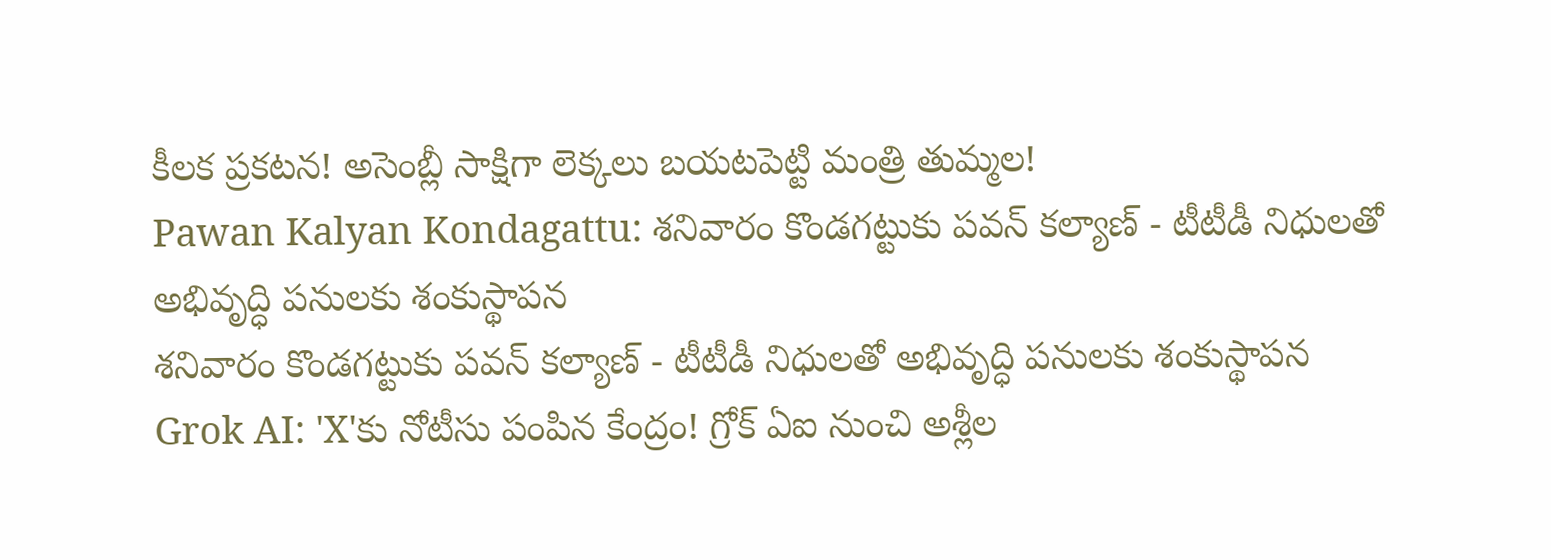కీలక ప్రకటన! అసెంబ్లీ సాక్షిగా లెక్కలు బయటపెట్టి మంత్రి తుమ్మల!
Pawan Kalyan Kondagattu: శనివారం కొండగట్టుకు పవన్ కల్యాణ్ - టీటీడీ నిధులతో అభివృద్ధి పనులకు శంకుస్థాపన
శనివారం కొండగట్టుకు పవన్ కల్యాణ్ - టీటీడీ నిధులతో అభివృద్ధి పనులకు శంకుస్థాపన
Grok AI: 'X'కు నోటీసు పంపిన కేంద్రం! గ్రోక్ ఏఐ నుంచి అశ్లీల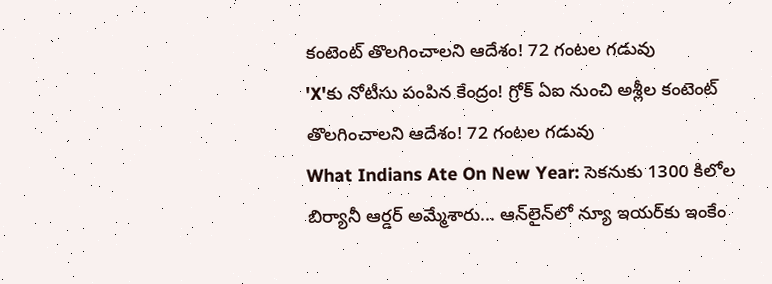కంటెంట్ తొలగించాలని ఆదేశం! 72 గంటల గడువు
'X'కు నోటీసు పంపిన కేంద్రం! గ్రోక్ ఏఐ నుంచి అశ్లీల కంటెంట్ తొలగించాలని ఆదేశం! 72 గంటల గడువు
What Indians Ate On New Year: సెకనుకు 1300 కిలోల బిర్యానీ ఆర్డర్ అమ్మేశారు... ఆన్‌లైన్‌లో న్యూ ఇయర్‌కు ఇంకేం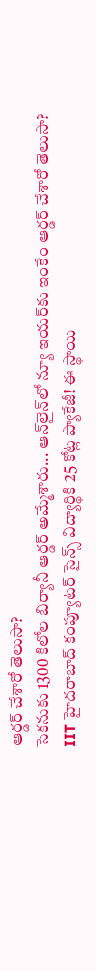ఆర్డర్ చేశారో తెలుసా?
సెకనుకు 1300 కిలోల బిర్యానీ ఆర్డర్ అమ్మేశారు... ఆన్‌లైన్‌లో న్యూ ఇయర్‌కు ఇంకేం ఆర్డర్ చేశారో తెలుసా?
IIT హైదరాబాద్ కంప్యూటర్ సైన్స్ విద్యార్థికి 25 కోట్ల ప్యాకేజీ! ఈ స్థాయి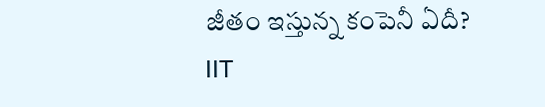జీతం ఇస్తున్న కంపెనీ ఏదీ?
IIT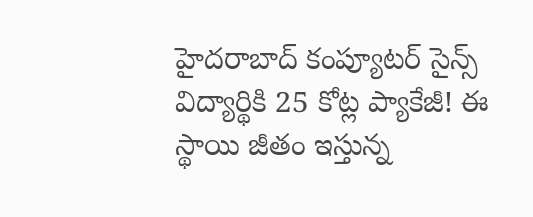హైదరాబాద్ కంప్యూటర్ సైన్స్ విద్యార్థికి 25 కోట్ల ప్యాకేజీ! ఈ స్థాయి జీతం ఇస్తున్న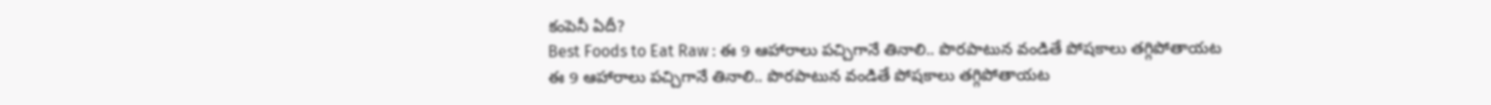కంపెనీ ఏదీ?
Best Foods to Eat Raw : ఈ 9 ఆహారాలు పచ్చిగానే తినాలి.. పొరపాటున వండితే పోషకాలు తగ్గిపోతాయట
ఈ 9 ఆహారాలు పచ్చిగానే తినాలి.. పొరపాటున వండితే పోషకాలు తగ్గిపోతాయట